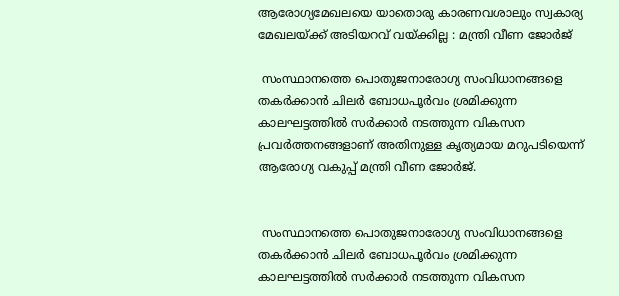ആരോഗ്യമേഖലയെ യാതൊരു കാരണവശാലും സ്വകാര്യ മേഖലയ്ക്ക് അടിയറവ് വയ്ക്കില്ല : മന്ത്രി വീണ ജോർജ്

 സംസ്ഥാനത്തെ പൊതുജനാരോഗ്യ സംവിധാനങ്ങളെ തകർക്കാൻ ചിലർ ബോധപൂർവം ശ്രമിക്കുന്ന കാലഘട്ടത്തിൽ സർക്കാർ നടത്തുന്ന വികസന പ്രവർത്തനങ്ങളാണ് അതിനുള്ള കൃത്യമായ മറുപടിയെന്ന് ആരോഗ്യ വകുപ്പ് മന്ത്രി വീണ ജോർജ്.


 സംസ്ഥാനത്തെ പൊതുജനാരോഗ്യ സംവിധാനങ്ങളെ തകർക്കാൻ ചിലർ ബോധപൂർവം ശ്രമിക്കുന്ന കാലഘട്ടത്തിൽ സർക്കാർ നടത്തുന്ന വികസന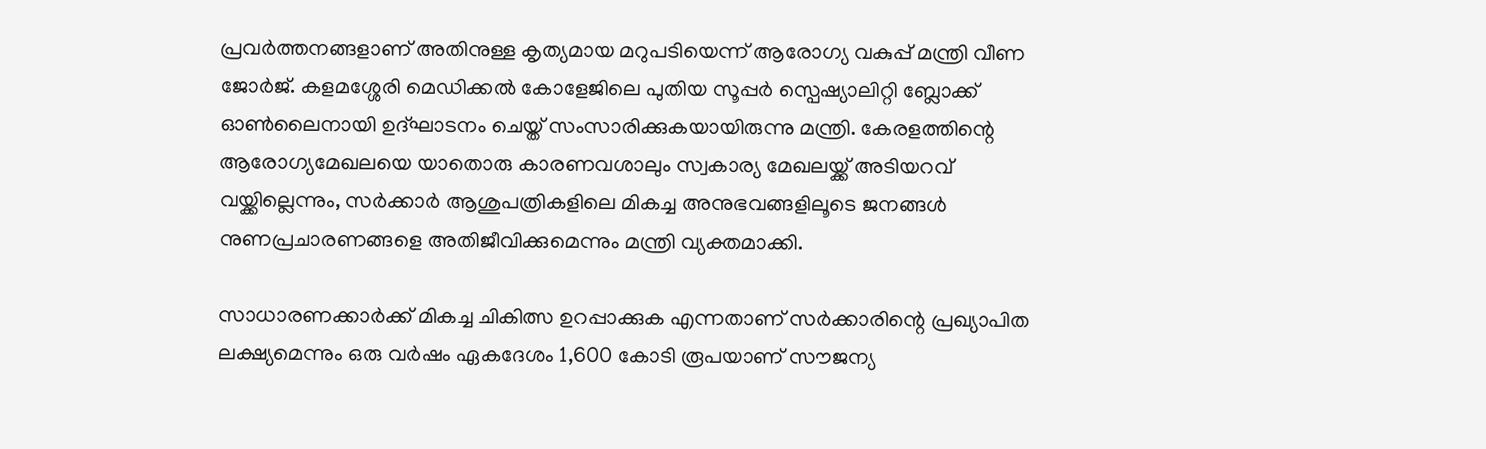പ്രവർത്തനങ്ങളാണ് അതിനുള്ള കൃത്യമായ മറുപടിയെന്ന് ആരോഗ്യ വകുപ്പ് മന്ത്രി വീണ ജോർജ്. കളമശ്ശേരി മെഡിക്കൽ കോളേജിലെ പുതിയ സൂപ്പർ സ്പെഷ്യാലിറ്റി ബ്ലോക്ക് ഓൺലൈനായി ഉദ്ഘാടനം ചെയ്ത് സംസാരിക്കുകയായിരുന്നു മന്ത്രി. കേരളത്തിന്റെ ആരോഗ്യമേഖലയെ യാതൊരു കാരണവശാലും സ്വകാര്യ മേഖലയ്ക്ക് അടിയറവ് വയ്ക്കില്ലെന്നും, സർക്കാർ ആശുപത്രികളിലെ മികച്ച അനുഭവങ്ങളിലൂടെ ജനങ്ങൾ നുണപ്രചാരണങ്ങളെ അതിജീവിക്കുമെന്നും മന്ത്രി വ്യക്തമാക്കി.

സാധാരണക്കാർക്ക് മികച്ച ചികിത്സ ഉറപ്പാക്കുക എന്നതാണ് സർക്കാരിന്റെ പ്രഖ്യാപിത ലക്ഷ്യമെന്നും ഒരു വർഷം ഏകദേശം 1,600 കോടി രൂപയാണ് സൗജന്യ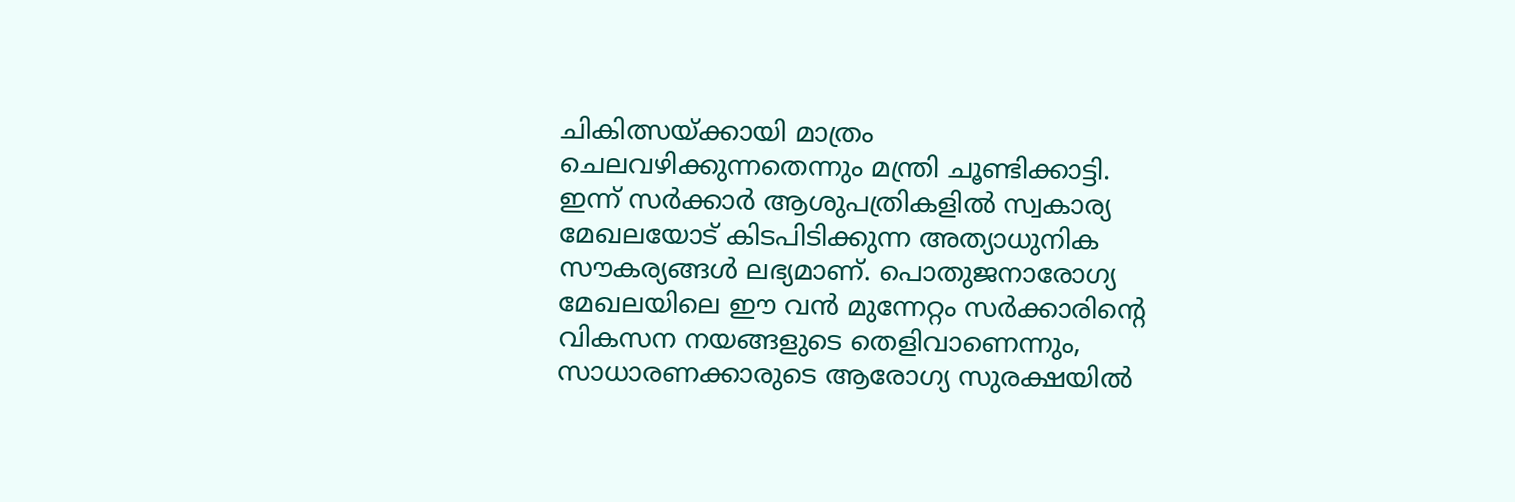ചികിത്സയ്ക്കായി മാത്രം ചെലവഴിക്കുന്നതെന്നും മന്ത്രി ചൂണ്ടിക്കാട്ടി. ഇന്ന് സർക്കാർ ആശുപത്രികളിൽ സ്വകാര്യ മേഖലയോട് കിടപിടിക്കുന്ന അത്യാധുനിക സൗകര്യങ്ങൾ ലഭ്യമാണ്. പൊതുജനാരോഗ്യ മേഖലയിലെ ഈ വൻ മുന്നേറ്റം സർക്കാരിന്റെ വികസന നയങ്ങളുടെ തെളിവാണെന്നും, സാധാരണക്കാരുടെ ആരോഗ്യ സുരക്ഷയിൽ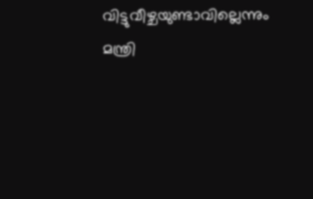വിട്ടുവീഴ്ചയുണ്ടാവില്ലെന്നും മന്ത്രി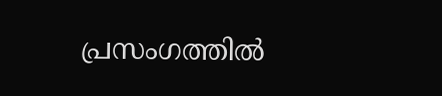പ്രസംഗത്തിൽ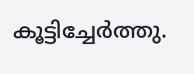കൂട്ടിച്ചേർത്തു.